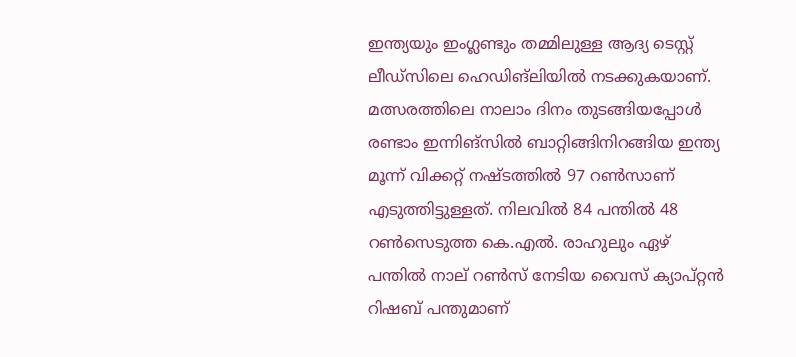ഇന്ത്യയും ഇംഗ്ലണ്ടും തമ്മിലുള്ള ആദ്യ ടെസ്റ്റ് ലീഡ്‌സിലെ ഹെഡിങ്ലിയില്‍ നടക്കുകയാണ്. മത്സരത്തിലെ നാലാം ദിനം തുടങ്ങിയപ്പോള്‍ രണ്ടാം ഇന്നിങ്‌സില്‍ ബാറ്റിങ്ങിനിറങ്ങിയ ഇന്ത്യ മൂന്ന് വിക്കറ്റ് നഷ്ടത്തില്‍ 97 റണ്‍സാണ് എടുത്തിട്ടുള്ളത്. നിലവില്‍ 84 പന്തില്‍ 48 റണ്‍സെടുത്ത കെ.എല്‍. രാഹുലും ഏഴ് പന്തില്‍ നാല് റണ്‍സ് നേടിയ വൈസ് ക്യാപ്റ്റന്‍ റിഷബ് പന്തുമാണ്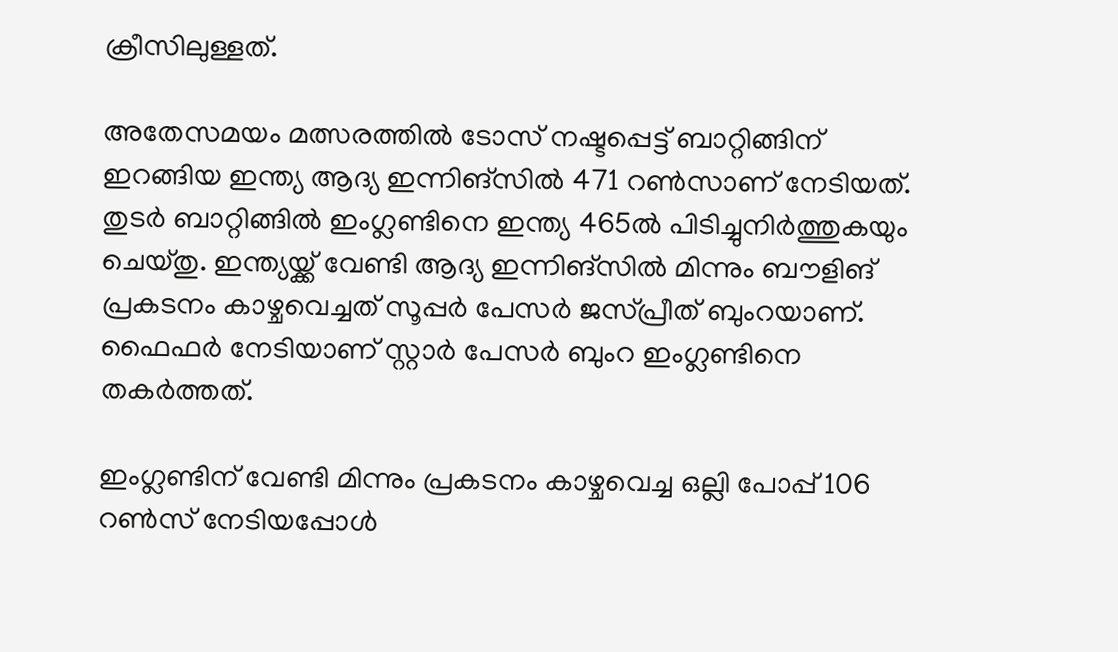ക്രീസിലുള്ളത്.

അതേസമയം മത്സരത്തില്‍ ടോസ് നഷ്ടപ്പെട്ട് ബാറ്റിങ്ങിന് ഇറങ്ങിയ ഇന്ത്യ ആദ്യ ഇന്നിങ്‌സില്‍ 471 റണ്‍സാണ് നേടിയത്. തുടര്‍ ബാറ്റിങ്ങില്‍ ഇംഗ്ലണ്ടിനെ ഇന്ത്യ 465ല്‍ പിടിച്ചുനിര്‍ത്തുകയും ചെയ്തു. ഇന്ത്യയ്ക്ക് വേണ്ടി ആദ്യ ഇന്നിങ്സില്‍ മിന്നും ബൗളിങ് പ്രകടനം കാഴ്ചവെച്ചത് സൂപ്പര്‍ പേസര്‍ ജസ്പ്രീത് ബുംറയാണ്. ഫൈഫര്‍ നേടിയാണ് സ്റ്റാര്‍ പേസര്‍ ബുംറ ഇംഗ്ലണ്ടിനെ തകര്‍ത്തത്.

ഇംഗ്ലണ്ടിന് വേണ്ടി മിന്നും പ്രകടനം കാഴ്ചവെച്ച ഒല്ലി പോപ്പ് 106 റണ്‍സ് നേടിയപ്പോള്‍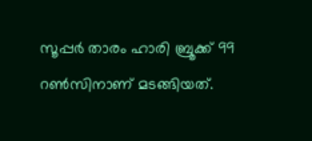സൂപ്പര്‍ താരം ഹാരി ബ്രൂക്ക് 99 റണ്‍സിനാണ് മടങ്ങിയത്.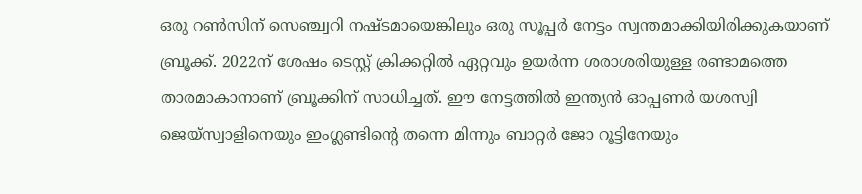ഒരു റണ്‍സിന് സെഞ്ച്വറി നഷ്ടമായെങ്കിലും ഒരു സൂപ്പര്‍ നേട്ടം സ്വന്തമാക്കിയിരിക്കുകയാണ് ബ്രൂക്ക്. 2022ന് ശേഷം ടെസ്റ്റ് ക്രിക്കറ്റില്‍ ഏറ്റവും ഉയര്‍ന്ന ശരാശരിയുള്ള രണ്ടാമത്തെ താരമാകാനാണ് ബ്രൂക്കിന് സാധിച്ചത്. ഈ നേട്ടത്തില്‍ ഇന്ത്യന്‍ ഓപ്പണര്‍ യശസ്വി ജെയ്‌സ്വാളിനെയും ഇംഗ്ലണ്ടിന്റെ തന്നെ മിന്നും ബാറ്റര്‍ ജോ റൂട്ടിനേയും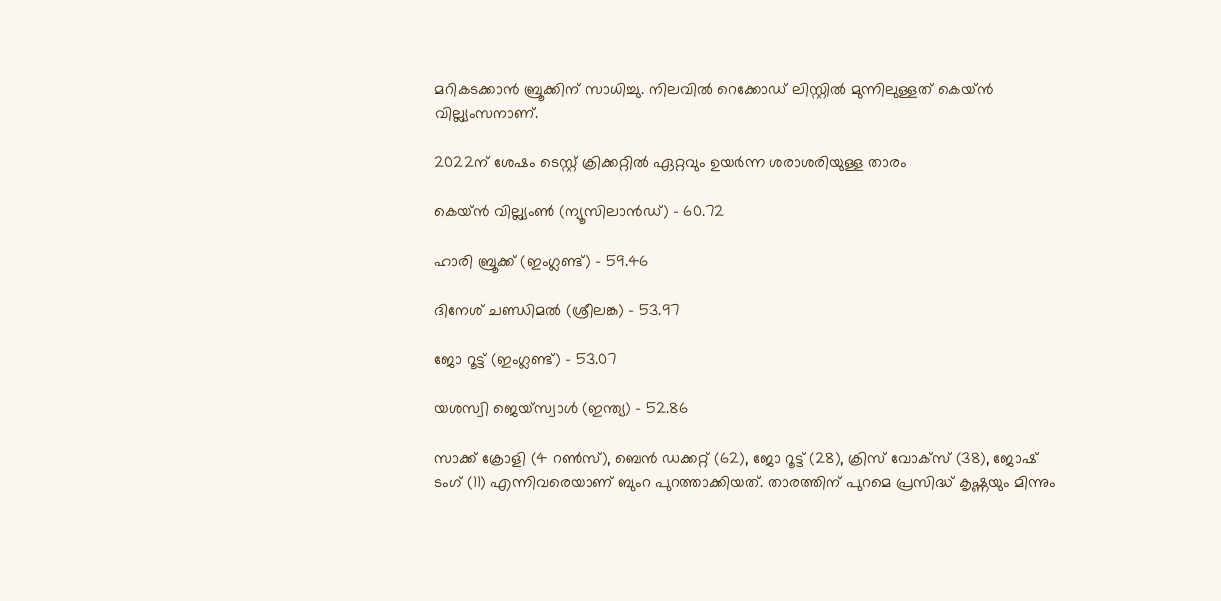മറികടക്കാന്‍ ബ്രൂക്കിന് സാധിച്ചു. നിലവില്‍ റെക്കോഡ് ലിസ്റ്റില്‍ മുന്നിലുള്ളത് കെയ്ന്‍ വില്ല്യംസനാണ്.

2022ന് ശേഷം ടെസ്റ്റ് ക്രിക്കറ്റില്‍ ഏറ്റവും ഉയര്‍ന്ന ശരാശരിയുള്ള താരം

കെയ്ന്‍ വില്ല്യംണ്‍ (ന്യൂസിലാന്‍ഡ്) – 60.72

ഹാരി ബ്രൂക്ക് (ഇംഗ്ലണ്ട്) – 59.46

ദിനേശ് ചണ്ഡിമല്‍ (ശ്രീലങ്ക) – 53.97

ജോ റൂട്ട് (ഇംഗ്ലണ്ട്) – 53.07

യശസ്വി ജെയ്‌സ്വാള്‍ (ഇന്ത്യ) – 52.86

സാക്ക് ക്രോളി (4 റണ്‍സ്), ബെന്‍ ഡക്കറ്റ് (62), ജോ റൂട്ട് (28), ക്രിസ് വോക്സ് (38), ജോഷ് ടംഗ് (11) എന്നിവരെയാണ് ബുംറ പുറത്താക്കിയത്. താരത്തിന് പുറമെ പ്രസിദ്ധ് കൃഷ്ണയും മിന്നും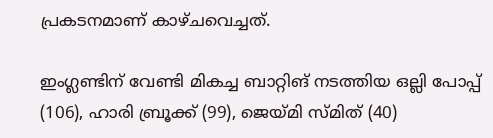പ്രകടനമാണ് കാഴ്ചവെച്ചത്.

ഇംഗ്ലണ്ടിന് വേണ്ടി മികച്ച ബാറ്റിങ് നടത്തിയ ഒല്ലി പോപ്പ് (106), ഹാരി ബ്രൂക്ക് (99), ജെയ്മി സ്മിത് (40)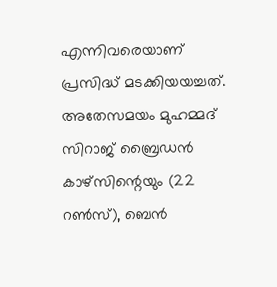എന്നിവരെയാണ് പ്രസിദ്ധ് മടക്കിയയച്ചത്. അതേസമയം മുഹമ്മദ് സിറാജ് ബ്രൈഡന്‍ കാഴ്സിന്റെയും (22 റണ്‍സ്), ബെന്‍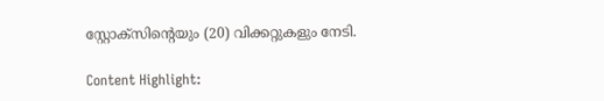സ്റ്റോക്സിന്റെയും (20) വിക്കറ്റുകളും നേടി.

Content Highlight: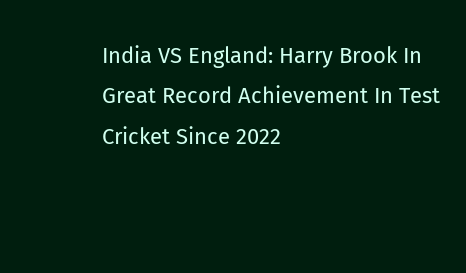India VS England: Harry Brook In Great Record Achievement In Test Cricket Since 2022